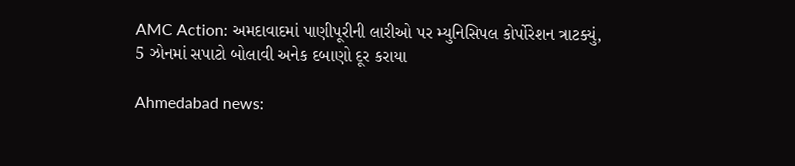AMC Action: અમદાવાદમાં પાણીપૂરીની લારીઓ પર મ્યુનિસિપલ કોર્પોરેશન ત્રાટક્યું, 5 ઝોનમાં સપાટો બોલાવી અનેક દબાણો દૂર કરાયા

Ahmedabad news: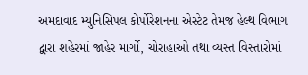અમદાવાદ મ્યુનિસિપલ કોર્પોરેશનના એસ્ટેટ તેમજ હેલ્થ વિભાગ દ્વારા શહેરમાં જાહેર માર્ગો, ચોરાહાઓ તથા વ્યસ્ત વિસ્તારોમાં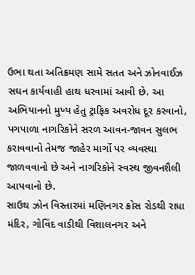ઉભા થતા અતિક્રમણ સામે સતત અને ઝોનવાઈઝ સઘન કાર્યવાહી હાથ ધરવામાં આવી છે. આ અભિયાનનો મુખ્ય હેતુ ટ્રાફિક અવરોધ દૂર કરવાનો, પગપાળા નાગરિકોને સરળ આવન-જાવન સુલભ કરાવવાનો તેમજ જાહેર માર્ગો પર વ્યવસ્થા જાળવવાનો છે અને નાગરિકોને સ્વસ્થ જીવનશૈલી આપવાનો છે.
સાઉથ ઝોન વિસ્તારમાં મણિનગર ક્રોસ રોડથી રાધા મંદિર, ગોવિંદ વાડીથી વિશાલનગર અને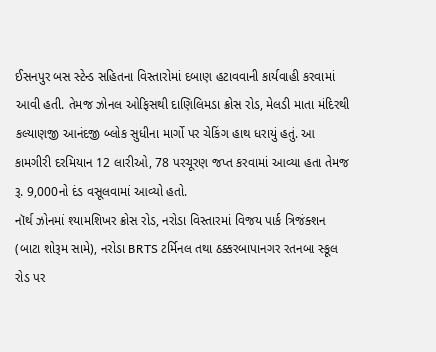ઈસનપુર બસ સ્ટેન્ડ સહિતના વિસ્તારોમાં દબાણ હટાવવાની કાર્યવાહી કરવામાં આવી હતી. તેમજ ઝોનલ ઓફિસથી દાણિલિમડા ક્રોસ રોડ, મેલડી માતા મંદિરથી કલ્યાણજી આનંદજી બ્લોક સુધીના માર્ગો પર ચેકિંગ હાથ ધરાયું હતું. આ કામગીરી દરમિયાન 12 લારીઓ, 78 પરચૂરણ જપ્ત કરવામાં આવ્યા હતા તેમજ રૂ. 9,000નો દંડ વસૂલવામાં આવ્યો હતો.
નૉર્થ ઝોનમાં શ્યામશિખર ક્રોસ રોડ, નરોડા વિસ્તારમાં વિજય પાર્ક ત્રિજંક્શન (બાટા શોરૂમ સામે), નરોડા BRTS ટર્મિનલ તથા ઠક્કરબાપાનગર રતનબા સ્કૂલ રોડ પર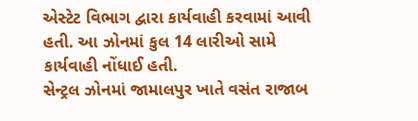એસ્ટેટ વિભાગ દ્વારા કાર્યવાહી કરવામાં આવી હતી. આ ઝોનમાં કુલ 14 લારીઓ સામે કાર્યવાહી નોંધાઈ હતી.
સેન્ટ્રલ ઝોનમાં જામાલપુર ખાતે વસંત રાજાબ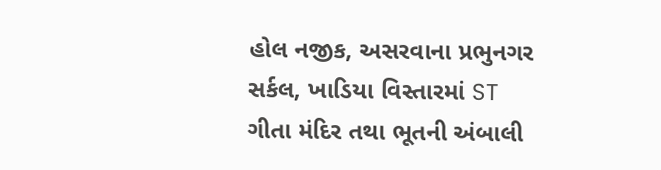હોલ નજીક, અસરવાના પ્રભુનગર સર્કલ, ખાડિયા વિસ્તારમાં ST ગીતા મંદિર તથા ભૂતની અંબાલી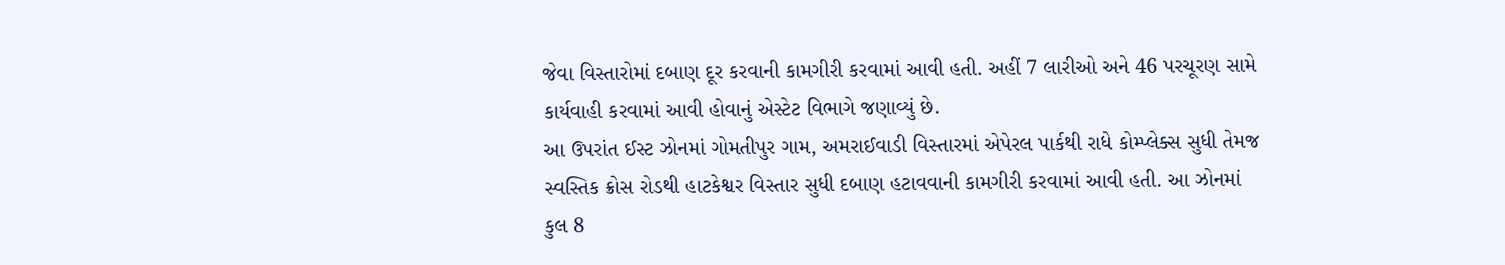જેવા વિસ્તારોમાં દબાણ દૂર કરવાની કામગીરી કરવામાં આવી હતી. અહીં 7 લારીઓ અને 46 પરચૂરણ સામે કાર્યવાહી કરવામાં આવી હોવાનું એસ્ટેટ વિભાગે જણાવ્યું છે.
આ ઉપરાંત ઈસ્ટ ઝોનમાં ગોમતીપુર ગામ, અમરાઈવાડી વિસ્તારમાં એપેરલ પાર્કથી રાધે કોમ્પ્લેક્સ સુધી તેમજ સ્વસ્તિક ક્રોસ રોડથી હાટકેશ્વર વિસ્તાર સુધી દબાણ હટાવવાની કામગીરી કરવામાં આવી હતી. આ ઝોનમાં કુલ 8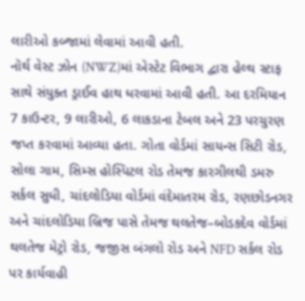લારીઓ કબ્જામાં લેવામાં આવી હતી.
નૉર્થ વેસ્ટ ઝોન (NWZ)માં એસ્ટેટ વિભાગ દ્વારા હેલ્થ સ્ટાફ સાથે સંયુક્ત ડ્રાઈવ હાથ ધરવામાં આવી હતી. આ દરમિયાન 7 કાઉન્ટર, 9 લારીઓ, 6 લાકડાના ટેબલ અને 23 પરચુરણ જપ્ત કરવામાં આવ્યા હતા. ગોતા વોર્ડમાં સાયન્સ સિટી રોડ, સોલા ગામ, સિમ્સ હોસ્પિટલ રોડ તેમજ કારગીલથી ડમરુ સર્કલ સુધી, ચાંદલોડિયા વોર્ડમાં વંદેમાતરમ રોડ, રણછોડનગર અને ચાંદલોડિયા બ્રિજ પાસે તેમજ થલતેજ–બોડકદેવ વોર્ડમાં થલતેજ મેટ્રો રોડ, જજીસ બંગલો રોડ અને NFD સર્કલ રોડ પર કાર્યવાહી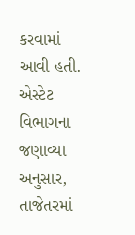કરવામાં આવી હતી.
એસ્ટેટ વિભાગના જણાવ્યા અનુસાર, તાજેતરમાં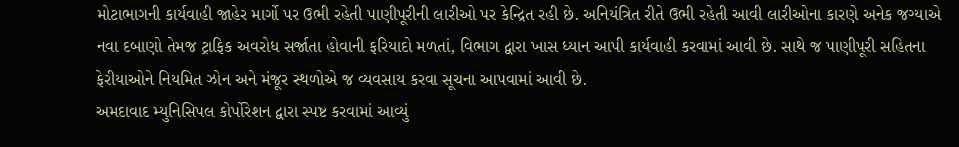મોટાભાગની કાર્યવાહી જાહેર માર્ગો પર ઉભી રહેતી પાણીપૂરીની લારીઓ પર કેન્દ્રિત રહી છે. અનિયંત્રિત રીતે ઉભી રહેતી આવી લારીઓના કારણે અનેક જગ્યાએ નવા દબાણો તેમજ ટ્રાફિક અવરોધ સર્જાતા હોવાની ફરિયાદો મળતાં, વિભાગ દ્વારા ખાસ ધ્યાન આપી કાર્યવાહી કરવામાં આવી છે. સાથે જ પાણીપૂરી સહિતના ફેરીયાઓને નિયમિત ઝોન અને મંજૂર સ્થળોએ જ વ્યવસાય કરવા સૂચના આપવામાં આવી છે.
અમદાવાદ મ્યુનિસિપલ કોર્પોરેશન દ્વારા સ્પષ્ટ કરવામાં આવ્યું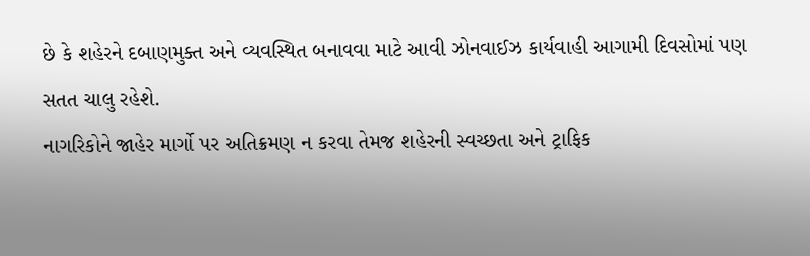છે કે શહેરને દબાણમુક્ત અને વ્યવસ્થિત બનાવવા માટે આવી ઝોનવાઈઝ કાર્યવાહી આગામી દિવસોમાં પણ સતત ચાલુ રહેશે.
નાગરિકોને જાહેર માર્ગો પર અતિક્રમણ ન કરવા તેમજ શહેરની સ્વચ્છતા અને ટ્રાફિક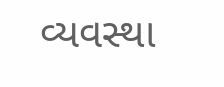વ્યવસ્થા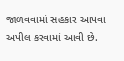જાળવવામાં સહકાર આપવા અપીલ કરવામાં આવી છે.